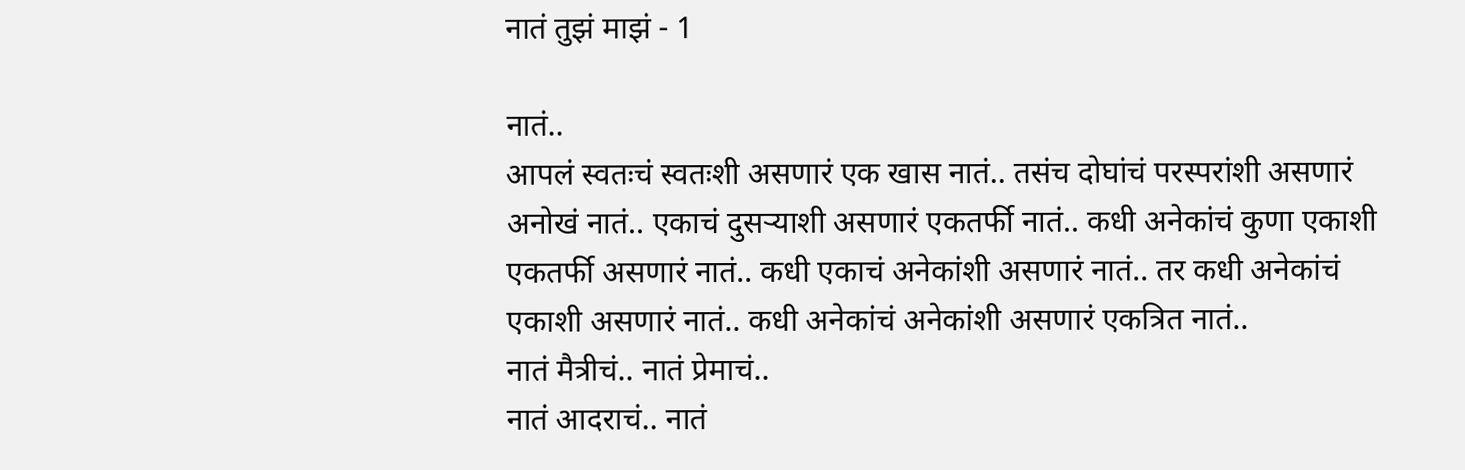नातं तुझं माझं - 1

नातं..
आपलं स्वतःचं स्वतःशी असणारं एक खास नातं.. तसंच दोघांचं परस्परांशी असणारं अनोखं नातं.. एकाचं दुसऱ्याशी असणारं एकतर्फी नातं.. कधी अनेकांचं कुणा एकाशी एकतर्फी असणारं नातं.. कधी एकाचं अनेकांशी असणारं नातं.. तर कधी अनेकांचं एकाशी असणारं नातं.. कधी अनेकांचं अनेकांशी असणारं एकत्रित नातं..
नातं मैत्रीचं.. नातं प्रेमाचं..
नातं आदराचं.. नातं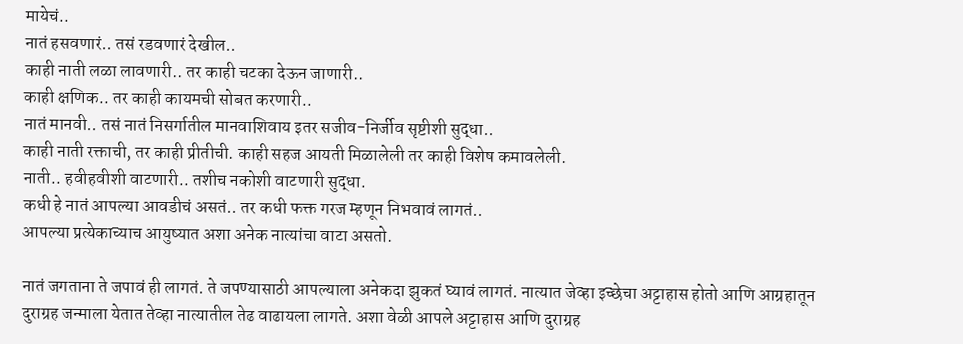मायेचं..
नातं हसवणारं.. तसं रडवणारं देखील..
काही नाती लळा लावणारी.. तर काही चटका देऊन जाणारी..
काही क्षणिक.. तर काही कायमची सोबत करणारी..
नातं मानवी.. तसं नातं निसर्गातील मानवाशिवाय इतर सजीव-निर्जीव सृष्टीशी सुद्धा..
काही नाती रक्ताची, तर काही प्रीतीची. काही सहज आयती मिळालेली तर काही विशेष कमावलेली.
नाती.. हवीहवीशी वाटणारी.. तशीच नकोशी वाटणारी सुद्धा.
कधी हे नातं आपल्या आवडीचं असतं.. तर कधी फक्त गरज म्हणून निभवावं लागतं..
आपल्या प्रत्येकाच्याच आयुष्यात अशा अनेक नात्यांचा वाटा असतो.

नातं जगताना ते जपावं ही लागतं. ते जपण्यासाठी आपल्याला अनेकदा झुकतं घ्यावं लागतं. नात्यात जेव्हा इच्छेचा अट्टाहास होतो आणि आग्रहातून दुराग्रह जन्माला येतात तेव्हा नात्यातील तेढ वाढायला लागते. अशा वेळी आपले अट्टाहास आणि दुराग्रह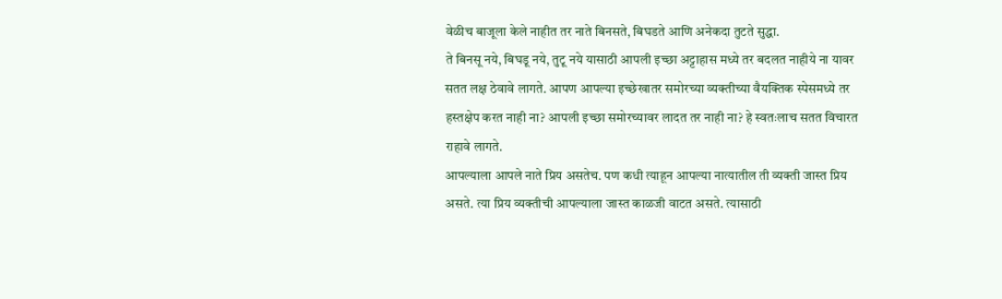वेळीच बाजूला केले नाहीत तर नाते बिनसते, बिघडते आणि अनेकदा तुटते सुद्धा.
ते बिनसू नये, बिघडू नये, तुटू नये यासाठी आपली इच्छा अट्टाहास मध्ये तर बदलत नाहीये ना यावर सतत लक्ष ठेवावे लागते. आपण आपल्या इच्छेखातर समोरच्या व्यक्तीच्या वैयक्तिक स्पेसमध्ये तर हस्तक्षेप करत नाही ना? आपली इच्छा समोरच्यावर लादत तर नाही ना? हे स्वतःलाच सतत विचारत राहावे लागते.
आपल्याला आपले नाते प्रिय असतेच. पण कधी त्याहून आपल्या नात्यातील ती व्यक्ती जास्त प्रिय असते. त्या प्रिय व्यक्तीची आपल्याला जास्त काळजी वाटत असते. त्यासाठी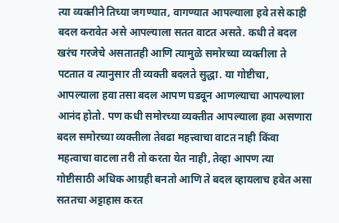त्या व्यक्तीने तिच्या जगण्यात, वागण्यात आपल्याला हवे तसे काही बदल करावेत असे आपल्याला सतत वाटत असते. कधी ते बदल खरंच गरजेचे असतातही आणि त्यामुळे समोरच्या व्यक्तीला ते पटतात व त्यानुसार ती व्यक्ती बदलते सुद्धा. या गोष्टीचा, आपल्याला हवा तसा बदल आपण घडवून आणल्याचा आपल्याला आनंद होतो. पण कधी समोरच्या व्यक्तीत आपल्याला हवा असणारा बदल समोरच्या व्यक्तीला तेवढा महत्त्वाचा वाटत नाही किंवा महत्वाचा वाटला तरी तो करता येत नाही, तेव्हा आपण त्या गोष्टीसाठी अधिक आग्रही बनतो आणि ते बदल व्हायलाच हवेत असा सततचा अट्टाहास करत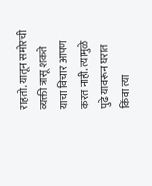राहतो. यातून समोरची व्यक्ती त्रासू शकते याचा विचार आपण करत नाही. त्यामुळे पुढे यावरून घरात किंवा त्या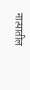नात्यातील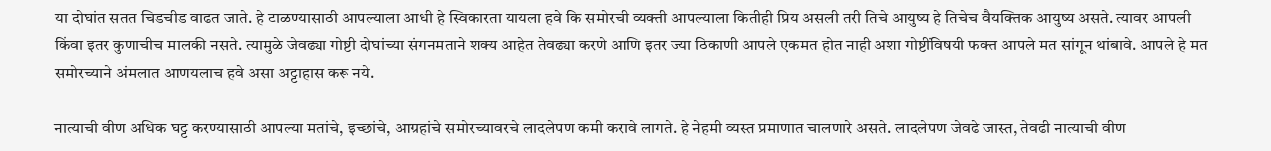या दोघांत सतत चिडचीड वाढत जाते. हे टाळण्यासाठी आपल्याला आधी हे स्विकारता यायला हवे कि समोरची व्यक्ती आपल्याला कितीही प्रिय असली तरी तिचे आयुष्य हे तिचेच वैयक्तिक आयुष्य असते. त्यावर आपली किंवा इतर कुणाचीच मालकी नसते. त्यामुळे जेवढ्या गोष्टी दोघांच्या संगनमताने शक्य आहेत तेवढ्या करणे आणि इतर ज्या ठिकाणी आपले एकमत होत नाही अशा गोष्टींविषयी फक्त आपले मत सांगून थांबावे. आपले हे मत समोरच्याने अंमलात आणयलाच हवे असा अट्टाहास करू नये.

नात्याची वीण अधिक घट्ट करण्यासाठी आपल्या मतांचे, इच्छांचे, आग्रहांचे समोरच्यावरचे लादलेपण कमी करावे लागते. हे नेहमी व्यस्त प्रमाणात चालणारे असते. लादलेपण जेवढे जास्त, तेवढी नात्याची वीण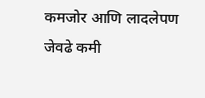कमजोर आणि लादलेपण जेवढे कमी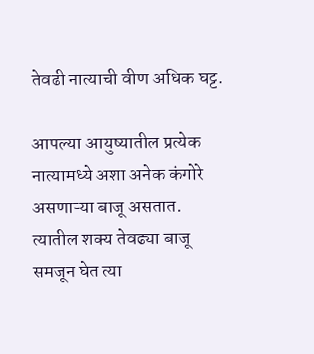तेवढी नात्याची वीण अधिक घट्ट.

आपल्या आयुष्यातील प्रत्येक नात्यामध्ये अशा अनेक कंगोरे असणाऱ्या बाजू असतात. त्यातील शक्य तेवढ्या बाजू समजून घेत त्या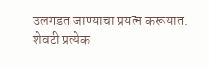उलगडत जाण्याचा प्रयत्न करूयात.
शेवटी प्रत्येक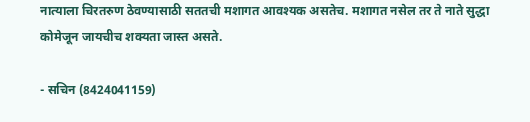नात्याला चिरतरुण ठेवण्यासाठी सततची मशागत आवश्यक असतेच. मशागत नसेल तर ते नाते सुद्धा कोमेजून जायचीच शक्यता जास्त असते.

- सचिन (8424041159)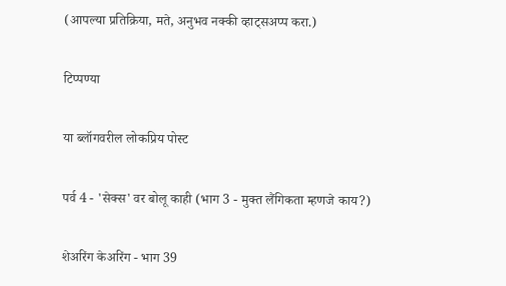(आपल्या प्रतिक्रिया, मते, अनुभव नक्की व्हाट्सअप्प करा.)

टिप्पण्या

या ब्लॉगवरील लोकप्रिय पोस्ट

पर्व 4 - 'सेक्स' वर बोलू काही (भाग 3 - मुक्त लैंगिकता म्हणजे काय?)

शेअरिंग केअरिंग - भाग 39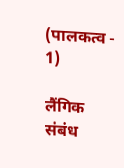(पालकत्व - 1)

लैंगिक संबंध